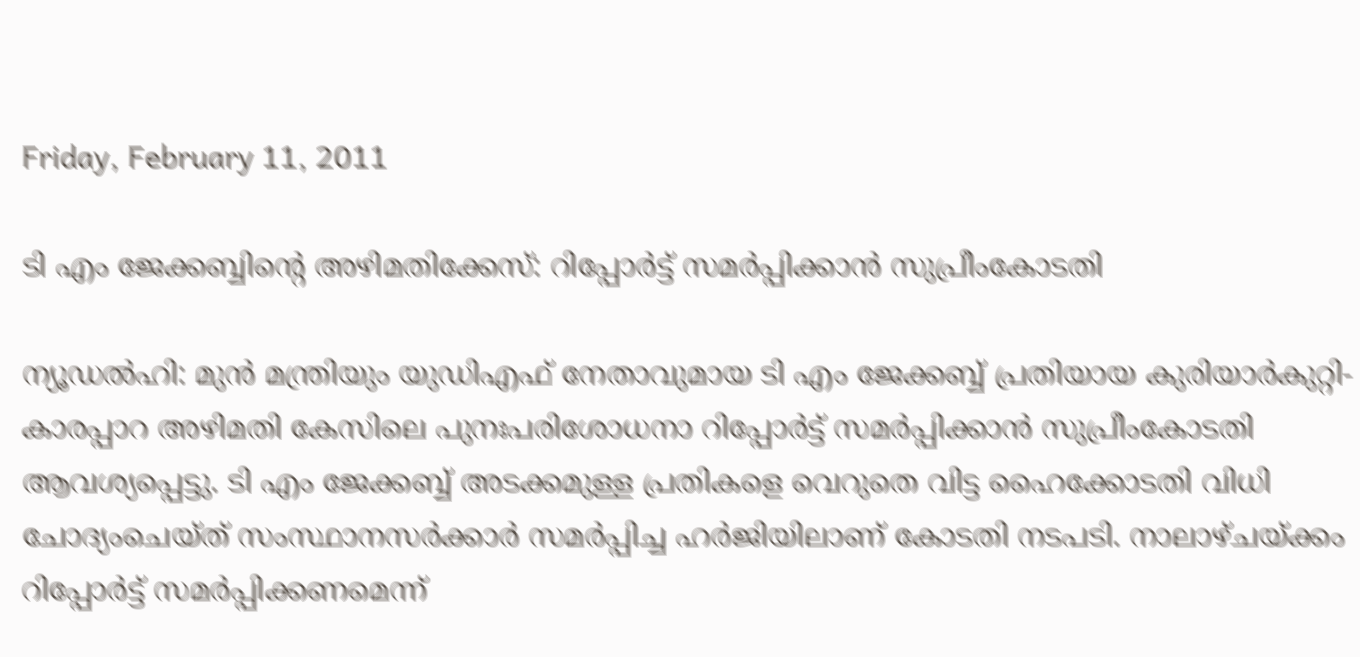Friday, February 11, 2011

ടി എം ജേക്കബ്ബിന്റെ അഴിമതിക്കേസ്: റിപ്പോര്‍ട്ട് സമര്‍പ്പിക്കാന്‍ സുപ്രീംകോടതി

ന്യൂഡല്‍ഹി: മുന്‍ മന്ത്രിയും യുഡിഎഫ് നേതാവുമായ ടി എം ജേക്കബ്ബ് പ്രതിയായ കുരിയാര്‍കുറ്റി- കാരപ്പാറ അഴിമതി കേസിലെ പുനഃപരിശോധനാ റിപ്പോര്‍ട്ട് സമര്‍പ്പിക്കാന്‍ സുപ്രീംകോടതി ആവശ്യപ്പെട്ടു. ടി എം ജേക്കബ്ബ് അടക്കമുള്ള പ്രതികളെ വെറുതെ വിട്ട ഹൈക്കോടതി വിധി ചോദ്യംചെയ്ത് സംസ്ഥാനസര്‍ക്കാര്‍ സമര്‍പ്പിച്ച ഹര്‍ജിയിലാണ് കോടതി നടപടി. നാലാഴ്ചയ്ക്കം റിപ്പോര്‍ട്ട് സമര്‍പ്പിക്കണമെന്ന്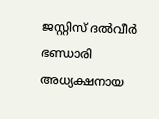ജസ്റ്റിസ് ദല്‍വീര്‍ ഭണ്ഡാരി അധ്യക്ഷനായ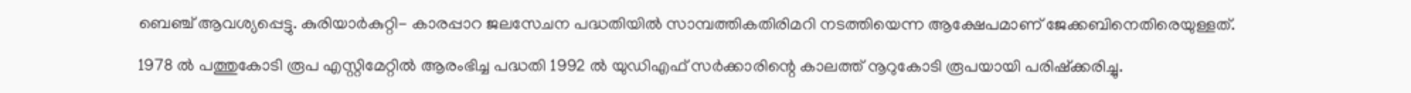ബെഞ്ച് ആവശ്യപ്പെട്ടു. കുരിയാര്‍കുറ്റി- കാരപ്പാറ ജലസേചന പദ്ധതിയില്‍ സാമ്പത്തികതിരിമറി നടത്തിയെന്ന ആക്ഷേപമാണ് ജേക്കബിനെതിരെയുള്ളത്.

1978 ല്‍ പത്തുകോടി രൂപ എസ്റ്റിമേറ്റില്‍ ആരംഭിച്ച പദ്ധതി 1992 ല്‍ യുഡിഎഫ് സര്‍ക്കാരിന്റെ കാലത്ത് നൂറുകോടി രൂപയായി പരിഷ്ക്കരിച്ചു.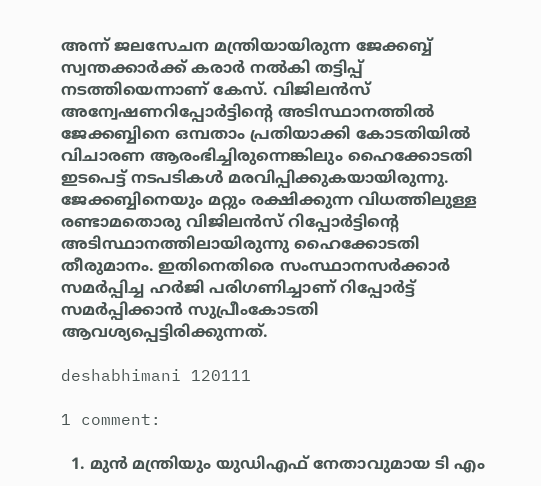അന്ന് ജലസേചന മന്ത്രിയായിരുന്ന ജേക്കബ്ബ് സ്വന്തക്കാര്‍ക്ക് കരാര്‍ നല്‍കി തട്ടിപ്പ് നടത്തിയെന്നാണ് കേസ്. വിജിലന്‍സ് അന്വേഷണറിപ്പോര്‍ട്ടിന്റെ അടിസ്ഥാനത്തില്‍ ജേക്കബ്ബിനെ ഒമ്പതാം പ്രതിയാക്കി കോടതിയില്‍ വിചാരണ ആരംഭിച്ചിരുന്നെങ്കിലും ഹൈക്കോടതി ഇടപെട്ട് നടപടികള്‍ മരവിപ്പിക്കുകയായിരുന്നു. ജേക്കബ്ബിനെയും മറ്റും രക്ഷിക്കുന്ന വിധത്തിലുള്ള രണ്ടാമതൊരു വിജിലന്‍സ് റിപ്പോര്‍ട്ടിന്റെ അടിസ്ഥാനത്തിലായിരുന്നു ഹൈക്കോടതി തീരുമാനം. ഇതിനെതിരെ സംസ്ഥാനസര്‍ക്കാര്‍ സമര്‍പ്പിച്ച ഹര്‍ജി പരിഗണിച്ചാണ് റിപ്പോര്‍ട്ട് സമര്‍പ്പിക്കാന്‍ സുപ്രീംകോടതി ആവശ്യപ്പെട്ടിരിക്കുന്നത്.

deshabhimani 120111

1 comment:

  1. മുന്‍ മന്ത്രിയും യുഡിഎഫ് നേതാവുമായ ടി എം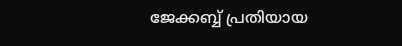ജേക്കബ്ബ് പ്രതിയായ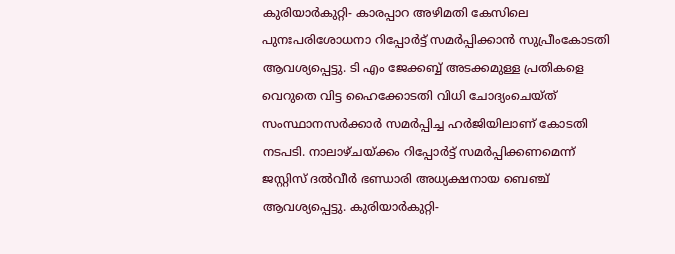കുരിയാര്‍കുറ്റി- കാരപ്പാറ അഴിമതി കേസിലെ പുനഃപരിശോധനാ റിപ്പോര്‍ട്ട് സമര്‍പ്പിക്കാന്‍ സുപ്രീംകോടതി ആവശ്യപ്പെട്ടു. ടി എം ജേക്കബ്ബ് അടക്കമുള്ള പ്രതികളെ വെറുതെ വിട്ട ഹൈക്കോടതി വിധി ചോദ്യംചെയ്ത് സംസ്ഥാനസര്‍ക്കാര്‍ സമര്‍പ്പിച്ച ഹര്‍ജിയിലാണ് കോടതി നടപടി. നാലാഴ്ചയ്ക്കം റിപ്പോര്‍ട്ട് സമര്‍പ്പിക്കണമെന്ന് ജസ്റ്റിസ് ദല്‍വീര്‍ ഭണ്ഡാരി അധ്യക്ഷനായ ബെഞ്ച് ആവശ്യപ്പെട്ടു. കുരിയാര്‍കുറ്റി-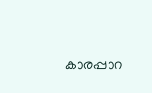കാരപ്പാറ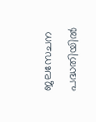ജലസേചന പദ്ധതിയില്‍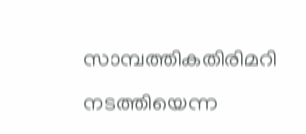സാമ്പത്തികതിരിമറി നടത്തിയെന്ന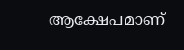ആക്ഷേപമാണ്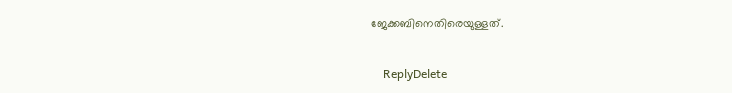ജേക്കബിനെതിരെയുള്ളത്.

    ReplyDelete